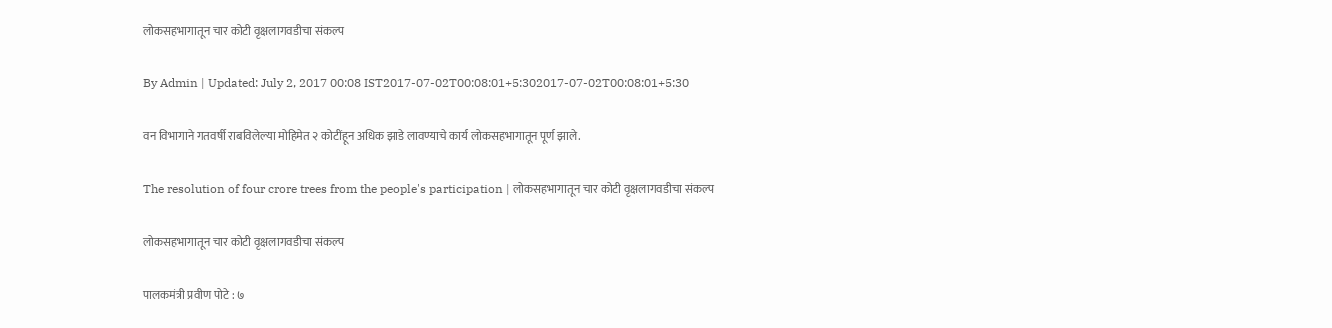लोकसहभागातून चार कोटी वृक्षलागवडीचा संकल्प

By Admin | Updated: July 2, 2017 00:08 IST2017-07-02T00:08:01+5:302017-07-02T00:08:01+5:30

वन विभागाने गतवर्षी राबविलेल्या मोहिमेत २ कोटींहून अधिक झाडे लावण्याचे कार्य लोकसहभागातून पूर्ण झाले.

The resolution of four crore trees from the people's participation | लोकसहभागातून चार कोटी वृक्षलागवडीचा संकल्प

लोकसहभागातून चार कोटी वृक्षलागवडीचा संकल्प

पालकमंत्री प्रवीण पोटे : ७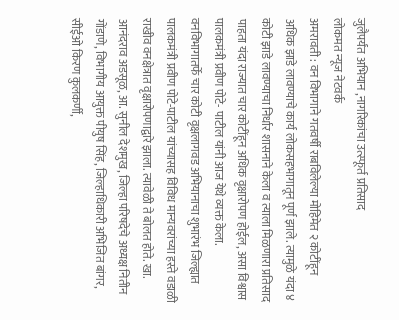जुलैपर्यंत अभियान ,नागरिकांचा उत्स्फूर्त प्रतिसाद
लोकमत न्यूज नेटवर्क
अमरावती : वन विभागाने गतवर्षी राबविलेल्या मोहिमेत २ कोटींहून अधिक झाडे लावण्याचे कार्य लोकसहभागातून पूर्ण झाले. त्यामुळे यंदा ४ कोटी झाडे लावण्याचा निर्धार शासनाने केला व त्याला मिळणारा प्रतिसाद पाहता यंदा राज्यात चार कोटींहून अधिक वृक्षारोपण होईल, असा विश्वास पालकमंत्री प्रवीण पोटे- पाटील यांनी आज येथे व्यक्त केला.
वनविभागातर्फे चार कोटी वृक्षलागवड अभियानाचा शुभारंभ जिल्ह्यात पालकमंत्री प्रवीण पोटे-पाटील यांच्यासह विविध मान्यवरांच्या हस्ते वडाळी राखीव वनक्षेत्रात वृक्षारोपणाद्वारे झाला. त्यावेळी ते बोलत होते. खा. आनंदराव अडसूळ, आ. सुनील देशमुख, जिल्हा परिषदेचे अध्यक्ष नितीन गोंडाणे, विभागीय आयुक्त पीयुष सिंह, जिल्हाधिकारी अभिजित बांगर, सीईओ किरण कुलकर्णी,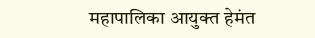महापालिका आयुक्त हेमंत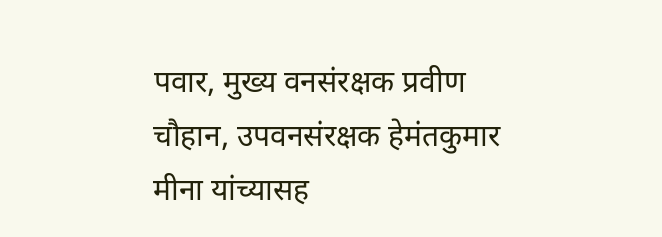पवार, मुख्य वनसंरक्षक प्रवीण चौहान, उपवनसंरक्षक हेमंतकुमार मीना यांच्यासह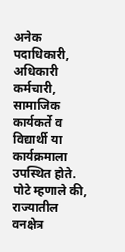अनेक पदाधिकारी, अधिकारी कर्मचारी, सामाजिक कार्यकर्ते व विद्यार्थी या कार्यक्रमाला उपस्थित होते.
पोटे म्हणाले की, राज्यातील वनक्षेत्र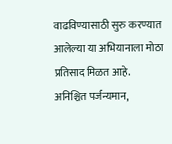वाढविण्यासाठी सुरु करण्यात आलेल्या या अभियानाला मोठा प्रतिसाद मिळत आहे. अनिश्चित पर्जन्यमान,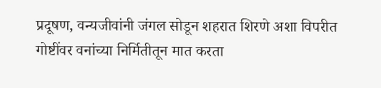प्रदूषण, वन्यजीवांनी जंगल सोडून शहरात शिरणे अशा विपरीत गोष्टींवर वनांच्या निर्मितीतून मात करता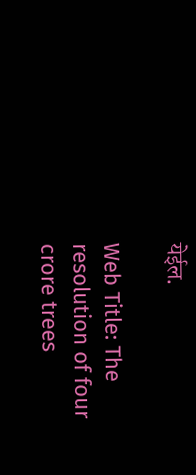येईल.

Web Title: The resolution of four crore trees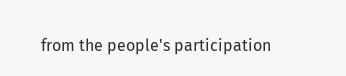from the people's participation